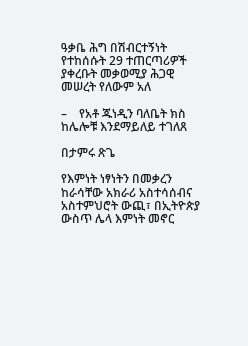ዓቃቤ ሕግ በሽብርተኝነት የተከሰሱት 29 ተጠርጣሪዎች ያቀረቡት መቃወሚያ ሕጋዊ መሠረት የለውም አለ

–    የአቶ ጁነዲን ባለቤት ክስ ከሌሎቹ እንደማይለይ ተገለጸ

በታምሩ ጽጌ

የእምነት ነፃነትን በመቃረን ከራሳቸው አክራሪ አስተሳሰብና አስተምህሮት ውጪ፣ በኢትዮጵያ ውስጥ ሌላ እምነት መኖር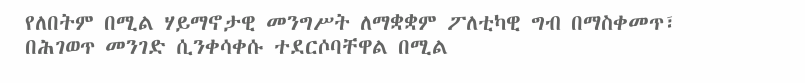የለበትም በሚል ሃይማኖታዊ መንግሥት ለማቋቋም ፖለቲካዊ ግብ በማስቀመጥ፣ በሕገወጥ መንገድ ሲንቀሳቀሱ ተደርሶባቸዋል በሚል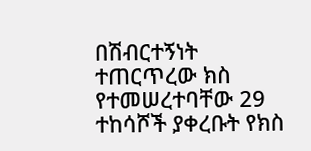በሽብርተኝነት ተጠርጥረው ክስ የተመሠረተባቸው 29 ተከሳሾች ያቀረቡት የክስ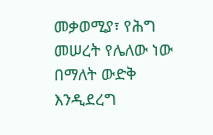መቃወሚያ፣ የሕግ መሠረት የሌለው ነው በማለት ውድቅ እንዲደረግ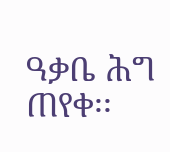ዓቃቤ ሕግ ጠየቀ፡፡